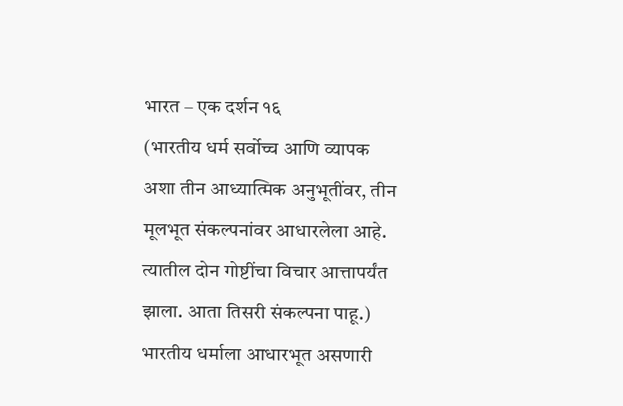भारत – एक दर्शन १६
(भारतीय धर्म सर्वोच्च आणि व्यापक अशा तीन आध्यात्मिक अनुभूतींवर, तीन मूलभूत संकल्पनांवर आधारलेला आहे. त्यातील दोन गोष्टींचा विचार आत्तापर्यंत झाला. आता तिसरी संकल्पना पाहू.)
भारतीय धर्माला आधारभूत असणारी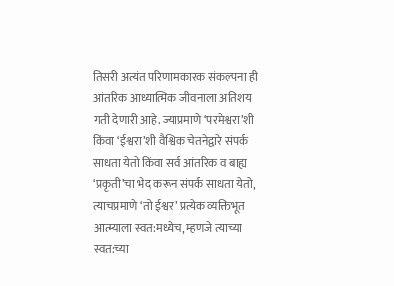तिसरी अत्यंत परिणामकारक संकल्पना ही आंतरिक आध्यात्मिक जीवनाला अतिशय गती देणारी आहे. ज्याप्रमाणे ‘परमेश्वरा’शी किंवा ‘ईश्वरा’शी वैश्विक चेतनेद्वारे संपर्क साधता येतो किंवा सर्व आंतरिक व बाह्य ‘प्रकृती’चा भेद करून संपर्क साधता येतो, त्याचप्रमाणे ‘तो ईश्वर’ प्रत्येक व्यक्तिभूत आत्म्याला स्वत:मध्येच, म्हणजे त्याच्या स्वत:च्या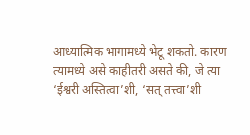आध्यात्मिक भागामध्ये भेटू शकतो. कारण त्यामध्ये असे काहीतरी असते की, जे त्या ‘ईश्वरी अस्तित्वा’शी, ‘सत् तत्त्वा’शी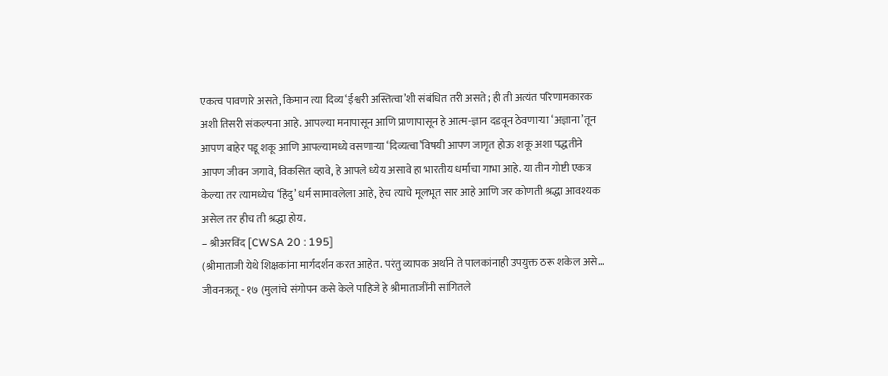एकत्व पावणारे असते, किमान त्या दिव्य ‘ईश्वरी अस्तित्वा’शी संबंधित तरी असते; ही ती अत्यंत परिणामकारक अशी तिसरी संकल्पना आहे. आपल्या मनापासून आणि प्राणापासून हे आत्म-ज्ञान दडवून ठेवणाऱ्या ‘अज्ञाना’तून आपण बाहेर पडू शकू आणि आपल्यामध्ये वसणाऱ्या ‘दिव्यत्वा’विषयी आपण जागृत होऊ शकू अशा पद्धतीने आपण जीवन जगावे, विकसित व्हावे, हे आपले ध्येय असावे हा भारतीय धर्माचा गाभा आहे. या तीन गोष्टी एकत्र केल्या तर त्यामध्येच ‘हिंदु’ धर्म सामावलेला आहे, हेच त्याचे मूलभूत सार आहे आणि जर कोणती श्रद्धा आवश्यक असेल तर हीच ती श्रद्धा होय.
– श्रीअरविंद [CWSA 20 : 195]
(श्रीमाताजी येथे शिक्षकांना मार्गदर्शन करत आहेत. परंतु व्यापक अर्थाने ते पालकांनाही उपयुक्त ठरू शकेल असे…
जीवनऋतू - १७ (मुलांचे संगोपन कसे केले पाहिजे हे श्रीमाताजींनी सांगितले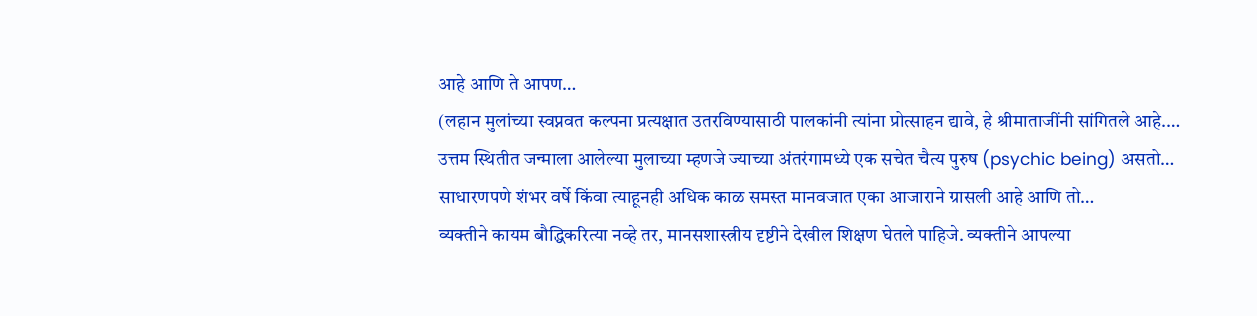आहे आणि ते आपण…
(लहान मुलांच्या स्वप्नवत कल्पना प्रत्यक्षात उतरविण्यासाठी पालकांनी त्यांना प्रोत्साहन द्यावे, हे श्रीमाताजींनी सांगितले आहे.…
उत्तम स्थितीत जन्माला आलेल्या मुलाच्या म्हणजे ज्याच्या अंतरंगामध्ये एक सचेत चैत्य पुरुष (psychic being) असतो…
साधारणपणे शंभर वर्षे किंवा त्याहूनही अधिक काळ समस्त मानवजात एका आजाराने ग्रासली आहे आणि तो…
व्यक्तीने कायम बौद्धिकरित्या नव्हे तर, मानसशास्त्रीय दृष्टीने देखील शिक्षण घेतले पाहिजे. व्यक्तीने आपल्या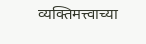व्यक्तिमत्त्वाच्या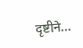दृष्टीने…